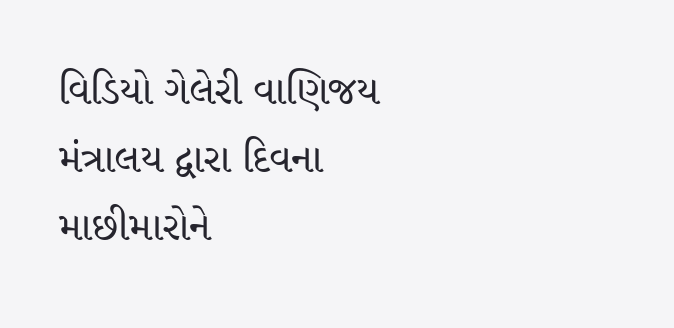વિડિયો ગેલેરી વાણિજય મંત્રાલય દ્વારા દિવના માછીમારોને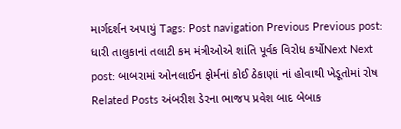માર્ગદર્શન અપાયું Tags: Post navigation Previous Previous post: ધારી તાલુકાનાં તલાટી કમ મંત્રીઓએ શાંતિ પૂર્વક વિરોધ કર્યોNext Next post: બાબરામાં ઓનલાઈન ફોર્મનાં કોઈ ઠેકાણાં નાં હોવાથી ખેડૂતોમાં રોષ Related Posts અંબરીશ ડેરના ભાજપ પ્રવેશ બાદ બેબાક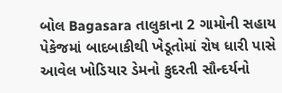બોલ Bagasara તાલુકાના 2 ગામોની સહાય પેકેજમાં બાદબાકીથી ખેડૂતોમાં રોષ ધારી પાસે આવેલ ખોડિયાર ડેમનો કુદરતી સૌન્દર્યનો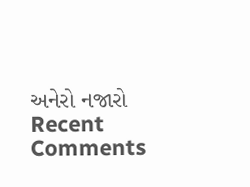અનેરો નજારો
Recent Comments